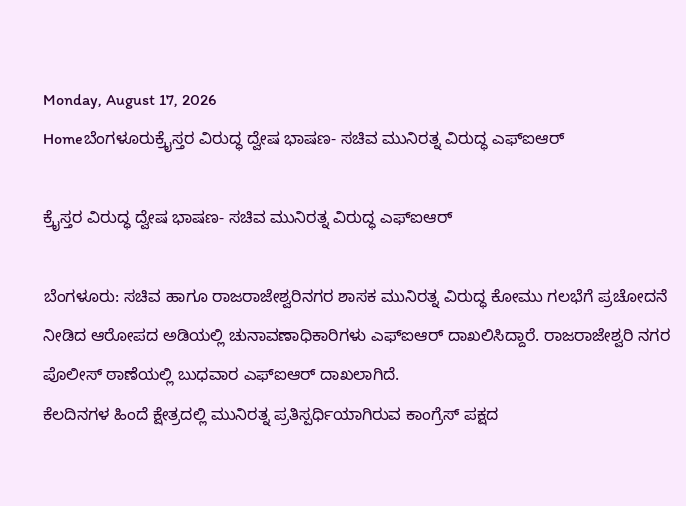Monday, August 17, 2026
Homeಬೆಂಗಳೂರುಕ್ರೈಸ್ತರ ವಿರುದ್ಧ ದ್ವೇಷ ಭಾಷಣ- ಸಚಿವ ಮುನಿರತ್ನ ವಿರುದ್ಧ ಎಫ್‍ಐಆರ್

ಕ್ರೈಸ್ತರ ವಿರುದ್ಧ ದ್ವೇಷ ಭಾಷಣ- ಸಚಿವ ಮುನಿರತ್ನ ವಿರುದ್ಧ ಎಫ್‍ಐಆರ್

ಬೆಂಗಳೂರು: ಸಚಿವ ಹಾಗೂ ರಾಜರಾಜೇಶ್ವರಿನಗರ ಶಾಸಕ ಮುನಿರತ್ನ ವಿರುದ್ಧ ಕೋಮು ಗಲಭೆಗೆ ಪ್ರಚೋದನೆ ನೀಡಿದ ಆರೋಪದ ಅಡಿಯಲ್ಲಿ ಚುನಾವಣಾಧಿಕಾರಿಗಳು ಎಫ್‍ಐಆರ್ ದಾಖಲಿಸಿದ್ದಾರೆ. ರಾಜರಾಜೇಶ್ವರಿ ನಗರ ಪೊಲೀಸ್ ಠಾಣೆಯಲ್ಲಿ ಬುಧವಾರ ಎಫ್‍ಐಆರ್ ದಾಖಲಾಗಿದೆ.
ಕೆಲದಿನಗಳ ಹಿಂದೆ ಕ್ಷೇತ್ರದಲ್ಲಿ ಮುನಿರತ್ನ ಪ್ರತಿಸ್ಪರ್ಧಿಯಾಗಿರುವ ಕಾಂಗ್ರೆಸ್ ಪಕ್ಷದ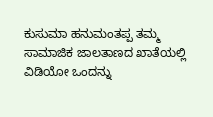ಕುಸುಮಾ ಹನುಮಂತಪ್ಪ ತಮ್ಮ ಸಾಮಾಜಿಕ ಜಾಲತಾಣದ ಖಾತೆಯಲ್ಲಿ ವಿಡಿಯೋ ಒಂದನ್ನು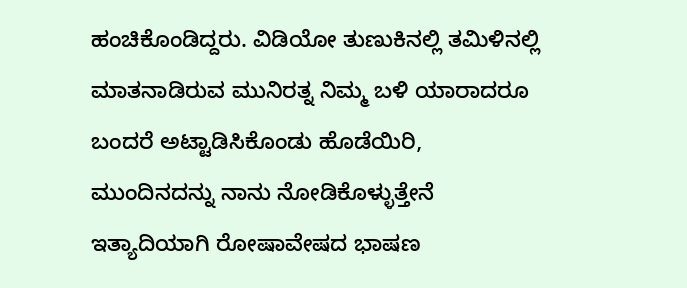ಹಂಚಿಕೊಂಡಿದ್ದರು. ವಿಡಿಯೋ ತುಣುಕಿನಲ್ಲಿ ತಮಿಳಿನಲ್ಲಿ ಮಾತನಾಡಿರುವ ಮುನಿರತ್ನ ನಿಮ್ಮ ಬಳಿ ಯಾರಾದರೂ ಬಂದರೆ ಅಟ್ಟಾಡಿಸಿಕೊಂಡು ಹೊಡೆಯಿರಿ, ಮುಂದಿನದನ್ನು ನಾನು ನೋಡಿಕೊಳ್ಳುತ್ತೇನೆ ಇತ್ಯಾದಿಯಾಗಿ ರೋಷಾವೇಷದ ಭಾಷಣ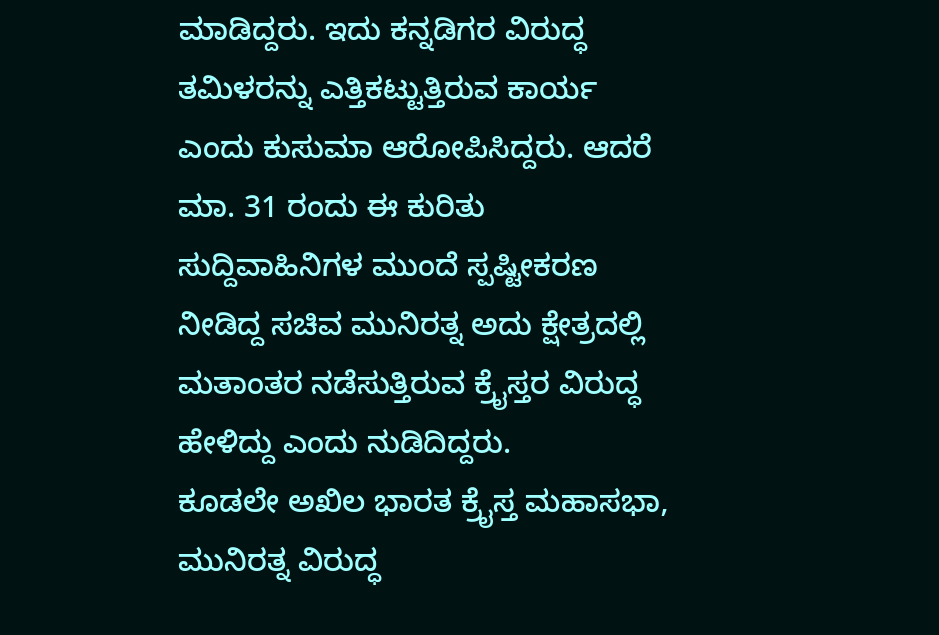ಮಾಡಿದ್ದರು. ಇದು ಕನ್ನಡಿಗರ ವಿರುದ್ಧ ತಮಿಳರನ್ನು ಎತ್ತಿಕಟ್ಟುತ್ತಿರುವ ಕಾರ್ಯ ಎಂದು ಕುಸುಮಾ ಆರೋಪಿಸಿದ್ದರು. ಆದರೆ ಮಾ. 31 ರಂದು ಈ ಕುರಿತು ಸುದ್ದಿವಾಹಿನಿಗಳ ಮುಂದೆ ಸ್ಪಷ್ಟೀಕರಣ ನೀಡಿದ್ದ ಸಚಿವ ಮುನಿರತ್ನ ಅದು ಕ್ಷೇತ್ರದಲ್ಲಿ ಮತಾಂತರ ನಡೆಸುತ್ತಿರುವ ಕ್ರೈಸ್ತರ ವಿರುದ್ಧ ಹೇಳಿದ್ದು ಎಂದು ನುಡಿದಿದ್ದರು.
ಕೂಡಲೇ ಅಖಿಲ ಭಾರತ ಕ್ರೈಸ್ತ ಮಹಾಸಭಾ, ಮುನಿರತ್ನ ವಿರುದ್ಧ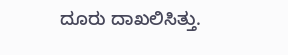ದೂರು ದಾಖಲಿಸಿತ್ತು.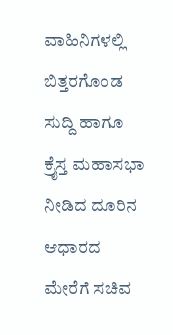ವಾಹಿನಿಗಳಲ್ಲಿ ಬಿತ್ತರಗೊಂಡ ಸುದ್ದಿ ಹಾಗೂ ಕ್ರೈಸ್ತ ಮಹಾಸಭಾ ನೀಡಿದ ದೂರಿನ ಆಧಾರದ ಮೇರೆಗೆ ಸಚಿವ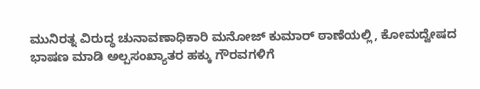ಮುನಿರತ್ನ ವಿರುದ್ಧ ಚುನಾವಣಾಧಿಕಾರಿ ಮನೋಜ್ ಕುಮಾರ್ ಠಾಣೆಯಲ್ಲಿ, ಕೋಮದ್ವೇಷದ ಭಾಷಣ ಮಾಡಿ ಅಲ್ಪಸಂಖ್ಯಾತರ ಹಕ್ಕು ಗೌರವಗಳಿಗೆ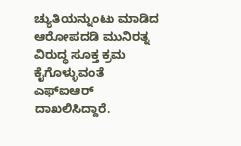ಚ್ಯುತಿಯನ್ನುಂಟು ಮಾಡಿದ ಆರೋಪದಡಿ ಮುನಿರತ್ನ ವಿರುದ್ಧ ಸೂಕ್ತ ಕ್ರಮ ಕೈಗೊಳ್ಳುವಂತೆ ಎಫ್‍ಐಆರ್ ದಾಖಲಿಸಿದ್ದಾರೆ.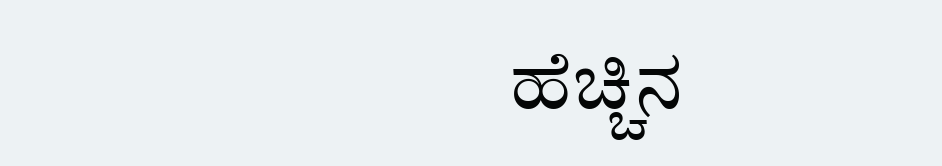ಹೆಚ್ಚಿನ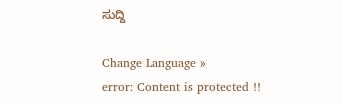ಸುದ್ದಿ

Change Language »
error: Content is protected !!